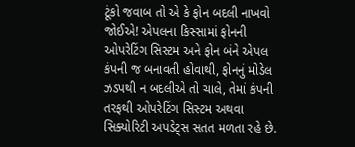ટૂંકો જવાબ તો એ કે ફોન બદલી નાખવો જોઈએ! એપલના કિસ્સામાં ફોનની ઓપરેટિંગ સિસ્ટમ અને ફોન બંને એપલ કંપની જ બનાવતી હોવાથી, ફોનનું મોડેલ ઝડપથી ન બદલીએ તો ચાલે, તેમાં કંપની તરફથી ઓપરેટિંગ સિસ્ટમ અથવા સિક્યોરિટી અપડેટ્સ સતત મળતા રહે છે.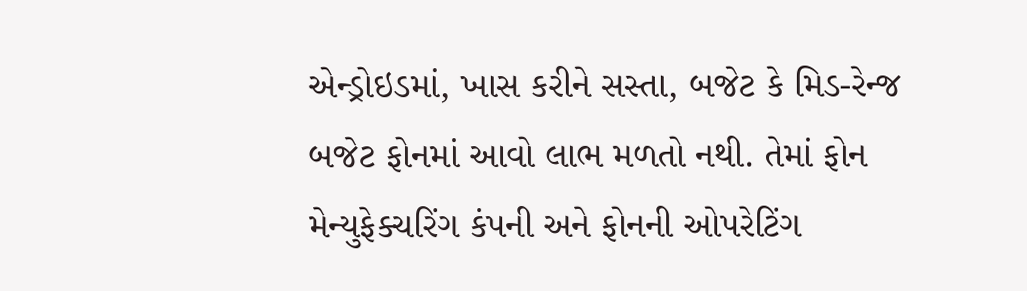એન્ડ્રોઇડમાં, ખાસ કરીને સસ્તા, બજેટ કે મિડ-રેન્જ બજેટ ફોનમાં આવો લાભ મળતો નથી. તેમાં ફોન મેન્યુફેક્ચરિંગ કંપની અને ફોનની ઓપરેટિંગ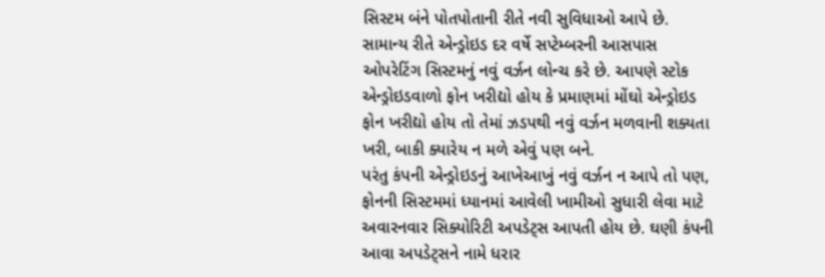સિસ્ટમ બંને પોતપોતાની રીતે નવી સુવિધાઓ આપે છે. સામાન્ય રીતે એન્ડ્રોઇડ દર વર્ષે સપ્ટેમ્બરની આસપાસ ઓપરેટિંગ સિસ્ટમનું નવું વર્ઝન લોન્ચ કરે છે. આપણે સ્ટોક એન્ડ્રોઇડવાળો ફોન ખરીદ્યો હોય કે પ્રમાણમાં મોંઘો એન્ડ્રોઇડ ફોન ખરીદ્યો હોય તો તેમાં ઝડપથી નવું વર્ઝન મળવાની શક્યતા ખરી, બાકી ક્યારેય ન મળે એવું પણ બને.
પરંતુ કંપની એન્ડ્રોઇડનું આખેઆખું નવું વર્ઝન ન આપે તો પણ, ફોનની સિસ્ટમમાં ધ્યાનમાં આવેલી ખામીઓ સુધારી લેવા માટે અવારનવાર સિક્યોરિટી અપડેટ્સ આપતી હોય છે. ઘણી કંપની આવા અપડેટ્સને નામે ધરાર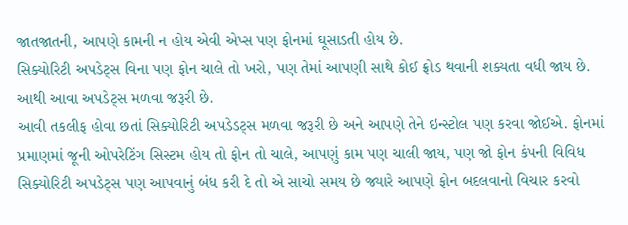જાતજાતની, આપણે કામની ન હોય એવી એપ્સ પણ ફોનમાં ઘૂસાડતી હોય છે.
સિક્યોરિટી અપડેટ્સ વિના પણ ફોન ચાલે તો ખરો, પણ તેમાં આપણી સાથે કોઈ ફ્રોડ થવાની શક્યતા વધી જાય છે. આથી આવા અપડેટ્સ મળવા જરૂરી છે.
આવી તકલીફ હોવા છતાં સિક્યોરિટી અપડેડટ્સ મળવા જરૂરી છે અને આપણે તેને ઇન્સ્ટોલ પણ કરવા જોઈએ. ફોનમાં પ્રમાણમાં જૂની ઓપરેટિંગ સિસ્ટમ હોય તો ફોન તો ચાલે, આપણું કામ પણ ચાલી જાય, પણ જો ફોન કંપની વિવિધ સિક્યોરિટી અપડેટ્સ પણ આપવાનું બંધ કરી દે તો એ સાચો સમય છે જ્યારે આપણે ફોન બદલવાનો વિચાર કરવો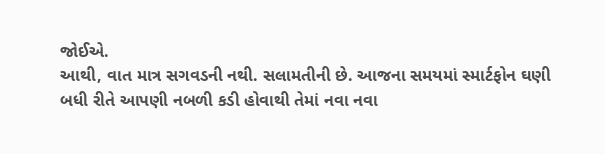જોઈએ.
આથી, વાત માત્ર સગવડની નથી. સલામતીની છે. આજના સમયમાં સ્માર્ટફોન ઘણી બધી રીતે આપણી નબળી કડી હોવાથી તેમાં નવા નવા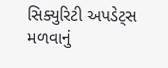સિક્યુરિટી અપડેટ્સ મળવાનું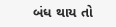બંધ થાય તો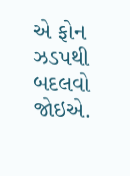એ ફોન ઝડપથી બદલવો જોઇએ.